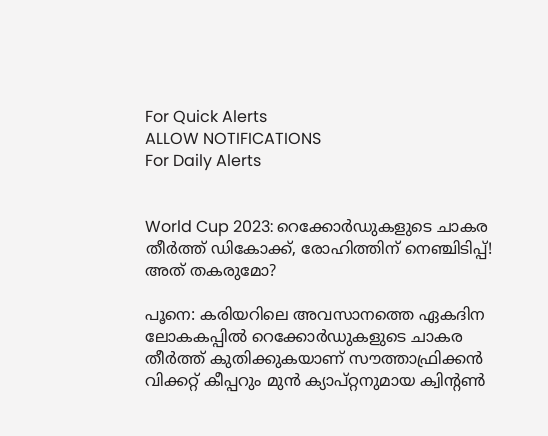For Quick Alerts
ALLOW NOTIFICATIONS
For Daily Alerts


World Cup 2023: റെക്കോര്‍ഡുകളുടെ ചാകര തീര്‍ത്ത് ഡികോക്ക്, രോഹിത്തിന് നെഞ്ചിടിപ്പ്! അത് തകരുമോ?

പൂനെ: കരിയറിലെ അവസാനത്തെ ഏകദിന ലോകകപ്പില്‍ റെക്കോര്‍ഡുകളുടെ ചാകര തീര്‍ത്ത് കുതിക്കുകയാണ് സൗത്താഫ്രിക്കന്‍ വിക്കറ്റ് കീപ്പറും മുന്‍ ക്യാപ്റ്റനുമായ ക്വിന്റണ്‍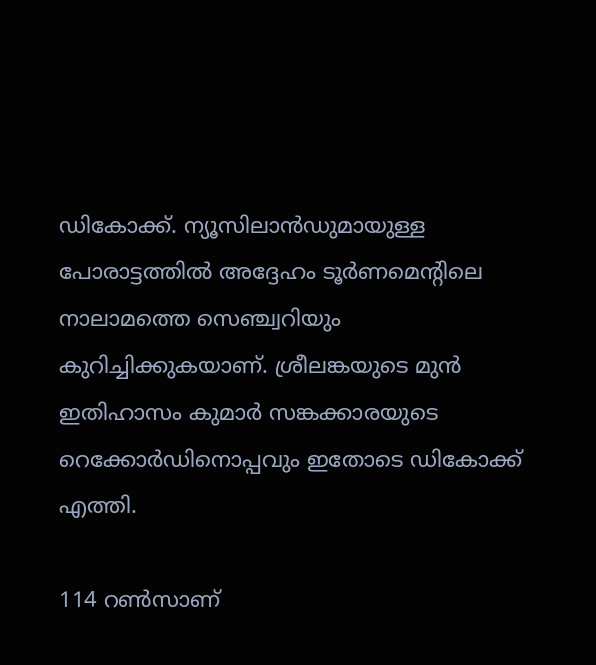ഡികോക്ക്. ന്യൂസിലാന്‍ഡുമായുള്ള പോരാട്ടത്തില്‍ അദ്ദേഹം ടൂര്‍ണമെന്റിലെ നാലാമത്തെ സെഞ്ച്വറിയും കുറിച്ചിക്കുകയാണ്. ശ്രീലങ്കയുടെ മുന്‍ ഇതിഹാസം കുമാര്‍ സങ്കക്കാരയുടെ റെക്കോര്‍ഡിനൊപ്പവും ഇതോടെ ഡികോക്ക് എത്തി.

114 റണ്‍സാണ്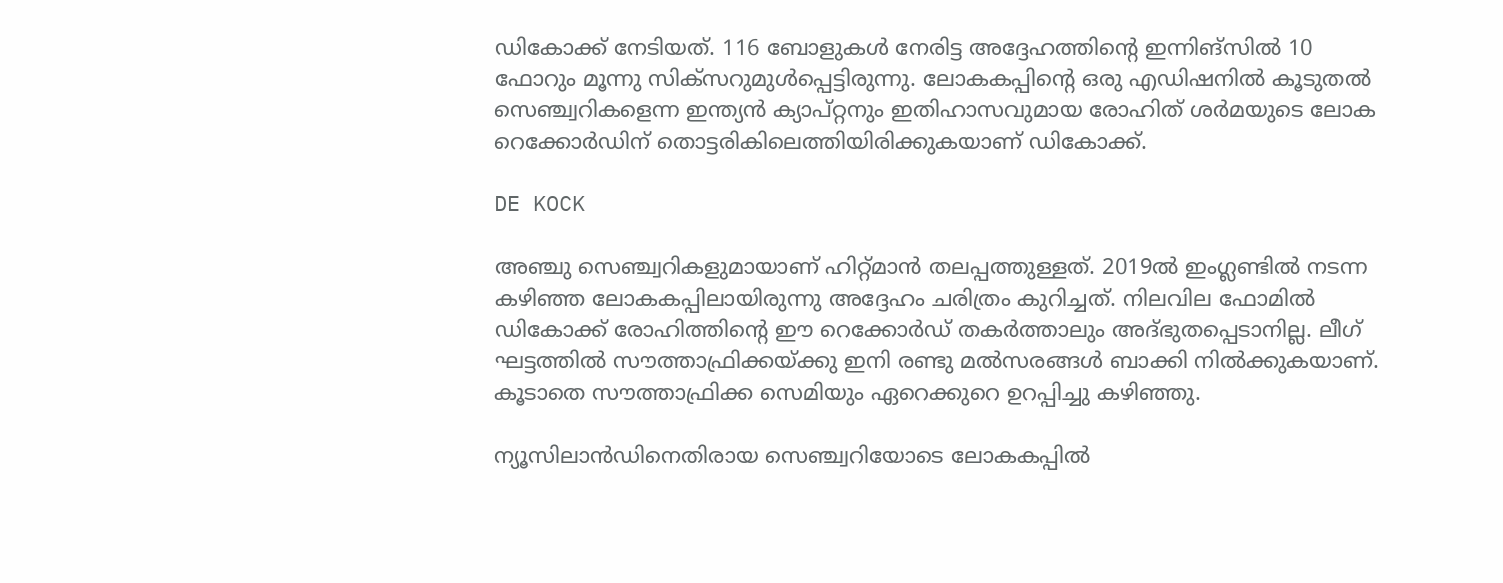ഡികോക്ക് നേടിയത്. 116 ബോളുകള്‍ നേരിട്ട അദ്ദേഹത്തിന്റെ ഇന്നിങ്‌സില്‍ 10 ഫോറും മൂന്നു സിക്‌സറുമുള്‍പ്പെട്ടിരുന്നു. ലോകകപ്പിന്റെ ഒരു എഡിഷനില്‍ കൂടുതല്‍ സെഞ്ച്വറികളെന്ന ഇന്ത്യന്‍ ക്യാപ്റ്റനും ഇതിഹാസവുമായ രോഹിത് ശര്‍മയുടെ ലോക റെക്കോര്‍ഡിന് തൊട്ടരികിലെത്തിയിരിക്കുകയാണ് ഡികോക്ക്.

DE KOCK

അഞ്ചു സെഞ്ച്വറികളുമായാണ് ഹിറ്റ്മാന്‍ തലപ്പത്തുള്ളത്. 2019ല്‍ ഇംഗ്ലണ്ടില്‍ നടന്ന കഴിഞ്ഞ ലോകകപ്പിലായിരുന്നു അദ്ദേഹം ചരിത്രം കുറിച്ചത്. നിലവില ഫോമില്‍ ഡികോക്ക് രോഹിത്തിന്റെ ഈ റെക്കോര്‍ഡ് തകര്‍ത്താലും അദ്ഭുതപ്പെടാനില്ല. ലീഗ് ഘട്ടത്തില്‍ സൗത്താഫ്രിക്കയ്ക്കു ഇനി രണ്ടു മല്‍സരങ്ങള്‍ ബാക്കി നില്‍ക്കുകയാണ്. കൂടാതെ സൗത്താഫ്രിക്ക സെമിയും ഏറെക്കുറെ ഉറപ്പിച്ചു കഴിഞ്ഞു.

ന്യൂസിലാന്‍ഡിനെതിരായ സെഞ്ച്വറിയോടെ ലോകകപ്പില്‍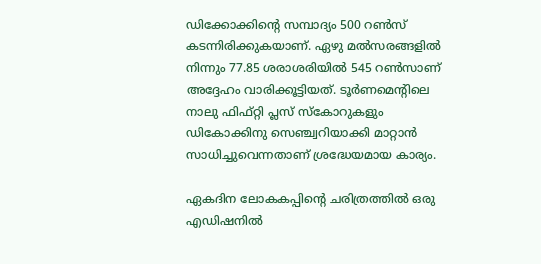ഡിക്കോക്കിന്റെ സമ്പാദ്യം 500 റണ്‍സ് കടന്നിരിക്കുകയാണ്. ഏഴു മല്‍സരങ്ങളില്‍ നിന്നും 77.85 ശരാശരിയില്‍ 545 റണ്‍സാണ് അദ്ദേഹം വാരിക്കൂട്ടിയത്. ടൂര്‍ണമെന്റിലെ നാലു ഫിഫ്റ്റി പ്ലസ് സ്‌കോറുകളും ഡികോക്കിനു സെഞ്ച്വറിയാക്കി മാറ്റാന്‍ സാധിച്ചുവെന്നതാണ് ശ്രദ്ധേയമായ കാര്യം.

ഏകദിന ലോകകപ്പിന്റെ ചരിത്രത്തില്‍ ഒരു എഡിഷനില്‍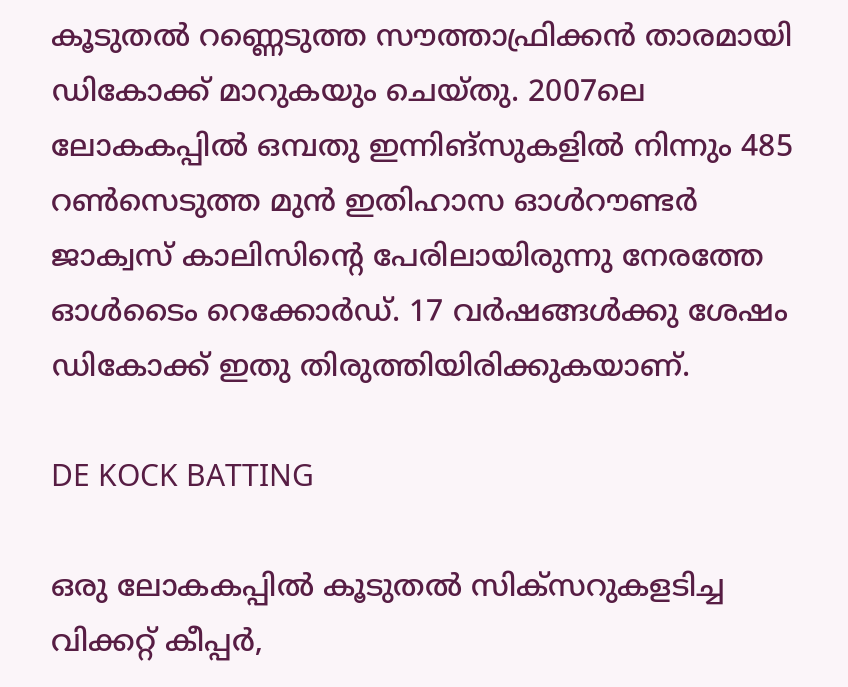കൂടുതല്‍ റണ്ണെടുത്ത സൗത്താഫ്രിക്കന്‍ താരമായി ഡികോക്ക് മാറുകയും ചെയ്തു. 2007ലെ ലോകകപ്പില്‍ ഒമ്പതു ഇന്നിങ്‌സുകളില്‍ നിന്നും 485 റണ്‍സെടുത്ത മുന്‍ ഇതിഹാസ ഓള്‍റൗണ്ടര്‍ ജാക്വസ് കാലിസിന്റെ പേരിലായിരുന്നു നേരത്തേ ഓള്‍ടൈം റെക്കോര്‍ഡ്. 17 വര്‍ഷങ്ങള്‍ക്കു ശേഷം ഡികോക്ക് ഇതു തിരുത്തിയിരിക്കുകയാണ്.

DE KOCK BATTING

ഒരു ലോകകപ്പില്‍ കൂടുതല്‍ സിക്‌സറുകളടിച്ച വിക്കറ്റ് കീപ്പര്‍,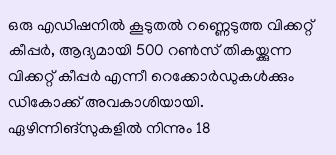ഒരു എഡിഷനില്‍ കൂടുതല്‍ റണ്ണെടുത്ത വിക്കറ്റ് കീപ്പര്‍, ആദ്യമായി 500 റണ്‍സ് തികയ്ക്കുന്ന വിക്കറ്റ് കീപ്പര്‍ എന്നീ റെക്കോര്‍ഡുകള്‍ക്കും ഡികോക്ക് അവകാശിയായി. ഏഴിന്നിങ്‌സുകളില്‍ നിന്നും 18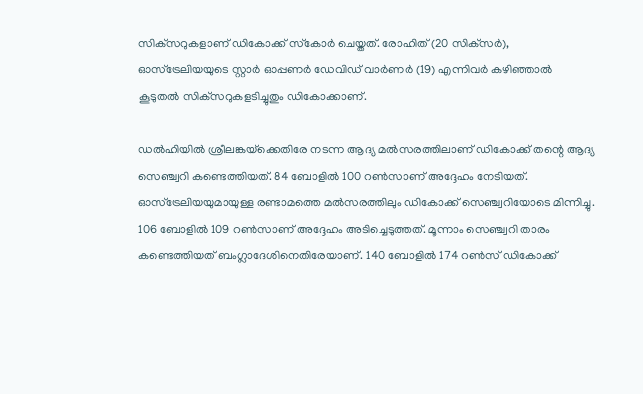സിക്‌സറുകളാണ് ഡികോക്ക് സ്‌കോര്‍ ചെയ്തത്. രോഹിത് (20 സിക്‌സര്‍), ഓസ്‌ട്രേലിയയുടെ സ്റ്റാര്‍ ഓപ്പണര്‍ ഡേവിഡ് വാര്‍ണര്‍ (19) എന്നിവര്‍ കഴിഞ്ഞാല്‍ കൂടുതല്‍ സിക്‌സറുകളടിച്ചുതും ഡികോക്കാണ്.

ഡല്‍ഹിയില്‍ ശ്രീലങ്കയ്‌ക്കെതിരേ നടന്ന ആദ്യ മല്‍സരത്തിലാണ് ഡികോക്ക് തന്റെ ആദ്യ സെഞ്ച്വറി കണ്ടെത്തിയത്. 84 ബോളില്‍ 100 റണ്‍സാണ് അദ്ദേഹം നേടിയത്. ഓസ്‌ട്രേലിയയുമായുള്ള രണ്ടാമത്തെ മല്‍സരത്തിലും ഡികോക്ക് സെഞ്ച്വറിയോടെ മിന്നിച്ചു. 106 ബോളില്‍ 109 റണ്‍സാണ് അദ്ദേഹം അടിച്ചെടുത്തത്. മൂന്നാം സെഞ്ച്വറി താരം കണ്ടെത്തിയത് ബംഗ്ലാദേശിനെതിരേയാണ്. 140 ബോളില്‍ 174 റണ്‍സ് ഡികോക്ക്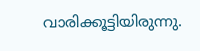വാരിക്കൂട്ടിയിരുന്നു.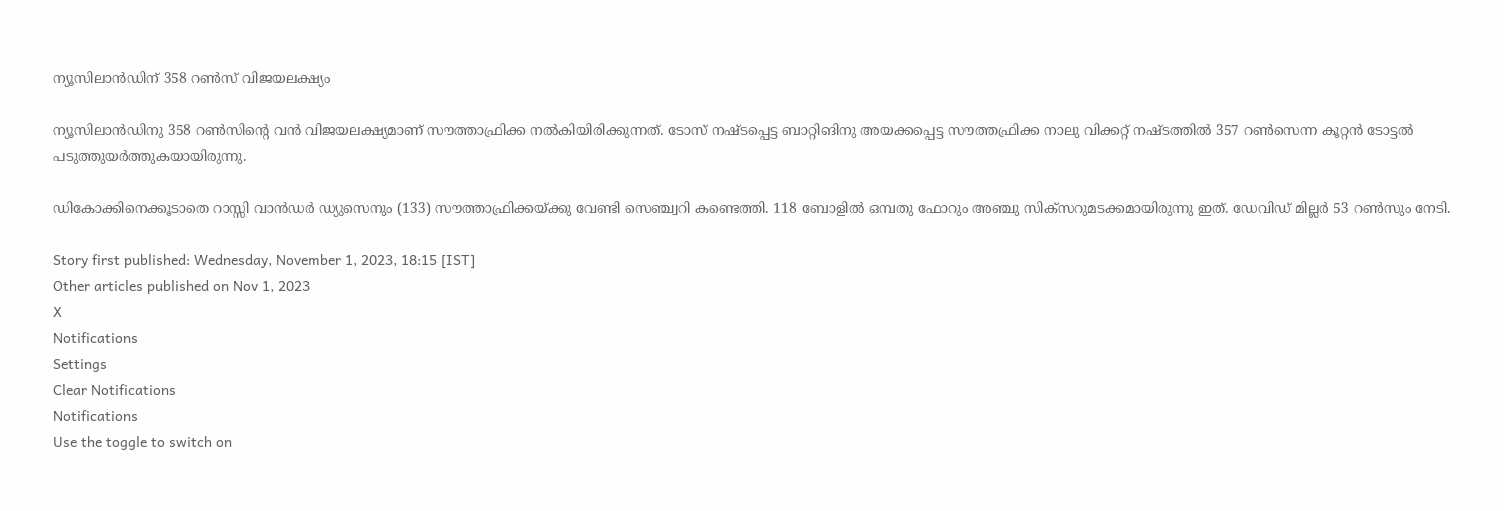ന്യൂസിലാന്‍ഡിന് 358 റണ്‍സ് വിജയലക്ഷ്യം

ന്യൂസിലാന്‍ഡിനു 358 റണ്‍സിന്റെ വന്‍ വിജയലക്ഷ്യമാണ് സൗത്താഫ്രിക്ക നല്‍കിയിരിക്കുന്നത്. ടോസ് നഷ്ടപ്പെട്ട ബാറ്റിങിനു അയക്കപ്പെട്ട സൗത്തഫ്രിക്ക നാലു വിക്കറ്റ് നഷ്ടത്തില്‍ 357 റണ്‍സെന്ന കൂറ്റന്‍ ടോട്ടല്‍ പടുത്തുയര്‍ത്തുകയായിരുന്നു.

ഡികോക്കിനെക്കൂടാതെ റാസ്സി വാന്‍ഡര്‍ ഡ്യുസെനും (133) സൗത്താഫ്രിക്കയ്ക്കു വേണ്ടി സെഞ്ച്വറി കണ്ടെത്തി. 118 ബോളില്‍ ഒമ്പതു ഫോറും അഞ്ചു സിക്‌സറുമടക്കമായിരുന്നു ഇത്. ഡേവിഡ് മില്ലര്‍ 53 റണ്‍സും നേടി.

Story first published: Wednesday, November 1, 2023, 18:15 [IST]
Other articles published on Nov 1, 2023
X
Notifications
Settings
Clear Notifications
Notifications
Use the toggle to switch on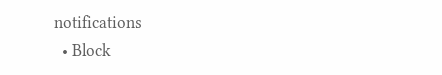notifications
  • Block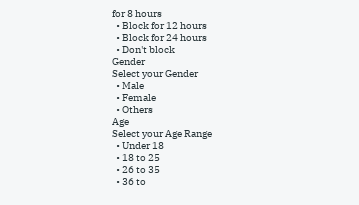for 8 hours
  • Block for 12 hours
  • Block for 24 hours
  • Don't block
Gender
Select your Gender
  • Male
  • Female
  • Others
Age
Select your Age Range
  • Under 18
  • 18 to 25
  • 26 to 35
  • 36 to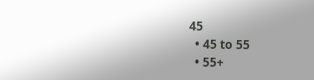45
  • 45 to 55
  • 55+